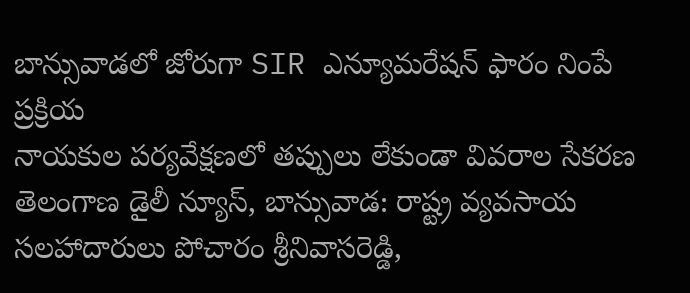బాన్సువాడలో జోరుగా SIR ఎన్యూమరేషన్ ఫారం నింపే ప్రక్రియ
నాయకుల పర్యవేక్షణలో తప్పులు లేకుండా వివరాల సేకరణ
తెలంగాణ డైలీ న్యూస్, బాన్సువాడ: రాష్ట్ర వ్యవసాయ సలహాదారులు పోచారం శ్రీనివాసరెడ్డి,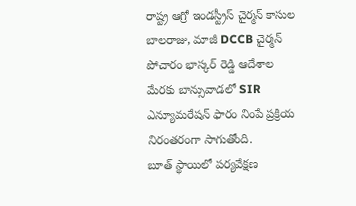రాష్ట్ర ఆగ్రో ఇండస్ట్రీస్ చైర్మన్ కాసుల బాలరాజు, మాజీ DCCB చైర్మన్ పోచారం భాస్కర్ రెడ్డి ఆదేశాల మేరకు బాన్సువాడలో SIR ఎన్యూమరేషన్ ఫారం నింపే ప్రక్రియ నిరంతరంగా సాగుతోంది.
బూత్ స్థాయిలో పర్యవేక్షణ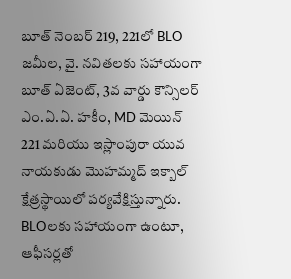బూత్ నెంబర్ 219, 221లో BLO జమీల, వై. నవితలకు సహాయంగా బూత్ ఏజెంట్, 3వ వార్డు కౌన్సిలర్ ఎం.ఏ.ఏ. హకీం, MD మెయిన్ 221 మరియు ఇస్లాంపురా యువ నాయకుడు మొహమ్మద్ ఇక్బాల్ క్షేత్రస్థాయిలో పర్యవేక్షిస్తున్నారు.
BLOలకు సహాయంగా ఉంటూ, ఆఫీసర్లతో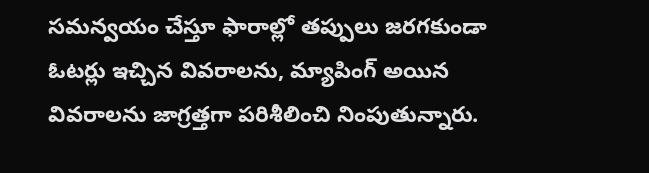సమన్వయం చేస్తూ ఫారాల్లో తప్పులు జరగకుండా ఓటర్లు ఇచ్చిన వివరాలను, మ్యాపింగ్ అయిన వివరాలను జాగ్రత్తగా పరిశీలించి నింపుతున్నారు.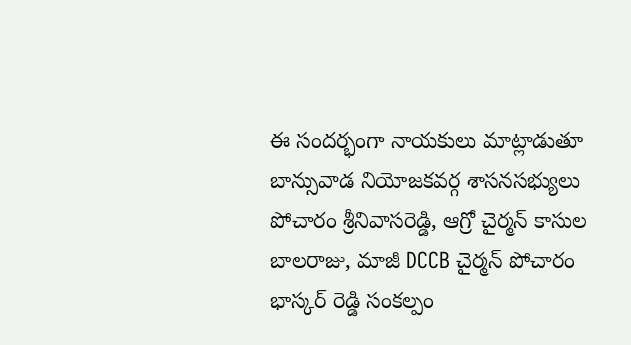ఈ సందర్భంగా నాయకులు మాట్లాడుతూ బాన్సువాడ నియోజకవర్గ శాసనసభ్యులు పోచారం శ్రీనివాసరెడ్డి, ఆగ్రో చైర్మన్ కాసుల బాలరాజు, మాజీ DCCB చైర్మన్ పోచారం భాస్కర్ రెడ్డి సంకల్పం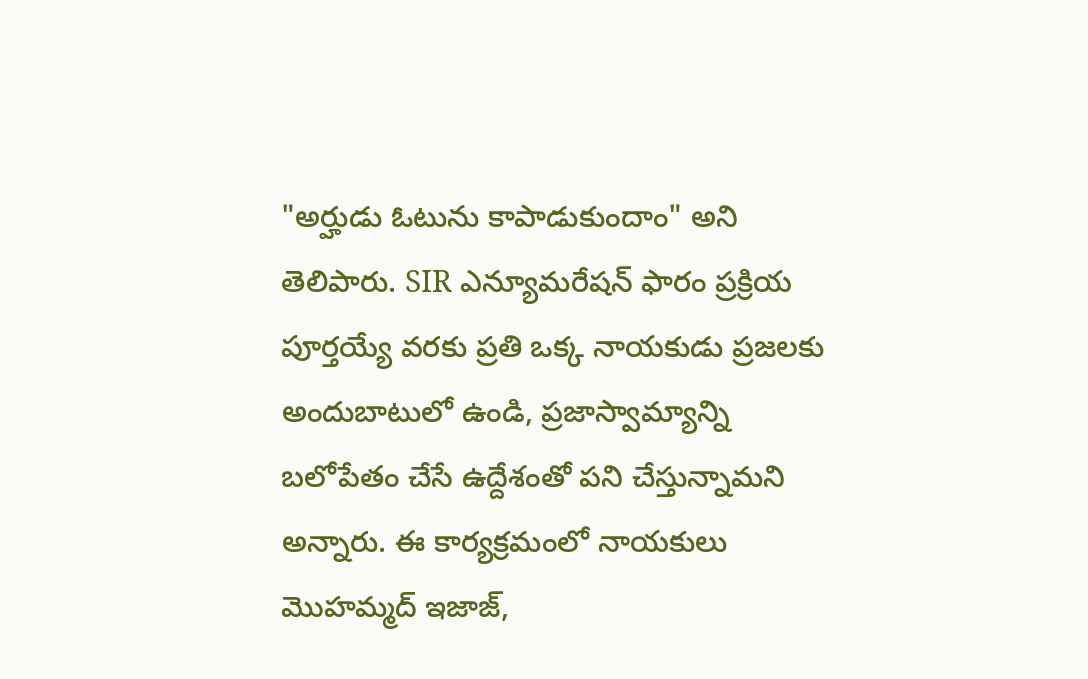"అర్హుడు ఓటును కాపాడుకుందాం" అని తెలిపారు. SIR ఎన్యూమరేషన్ ఫారం ప్రక్రియ పూర్తయ్యే వరకు ప్రతి ఒక్క నాయకుడు ప్రజలకు అందుబాటులో ఉండి, ప్రజాస్వామ్యాన్ని బలోపేతం చేసే ఉద్దేశంతో పని చేస్తున్నామని అన్నారు. ఈ కార్యక్రమంలో నాయకులు మొహమ్మద్ ఇజాజ్,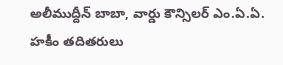అలీముద్దీన్ బాబా, వార్డు కౌన్సిలర్ ఎం.ఏ.ఏ. హకీం తదితరులు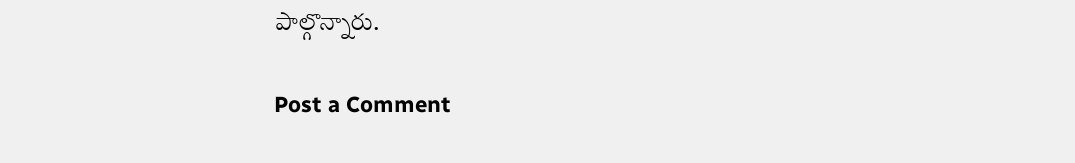పాల్గొన్నారు.

Post a Comment